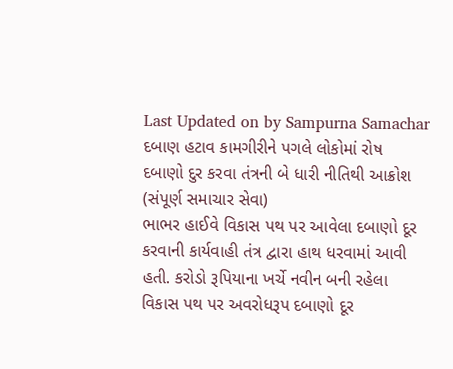Last Updated on by Sampurna Samachar
દબાણ હટાવ કામગીરીને પગલે લોકોમાં રોષ
દબાણો દુર કરવા તંત્રની બે ધારી નીતિથી આક્રોશ
(સંપૂર્ણ સમાચાર સેવા)
ભાભર હાઈવે વિકાસ પથ પર આવેલા દબાણો દૂર કરવાની કાર્યવાહી તંત્ર દ્વારા હાથ ધરવામાં આવી હતી. કરોડો રૂપિયાના ખર્ચે નવીન બની રહેલા વિકાસ પથ પર અવરોધરૂપ દબાણો દૂર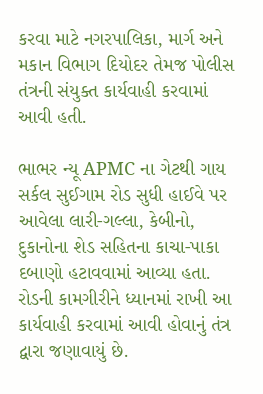કરવા માટે નગરપાલિકા, માર્ગ અને મકાન વિભાગ દિયોદર તેમજ પોલીસ તંત્રની સંયુક્ત કાર્યવાહી કરવામાં આવી હતી.

ભાભર ન્યૂ APMC ના ગેટથી ગાય સર્કલ સુઈગામ રોડ સુધી હાઈવે પર આવેલા લારી-ગલ્લા, કેબીનો, દુકાનોના શેડ સહિતના કાચા-પાકા દબાણો હટાવવામાં આવ્યા હતા. રોડની કામગીરીને ધ્યાનમાં રાખી આ કાર્યવાહી કરવામાં આવી હોવાનું તંત્ર દ્વારા જણાવાયું છે.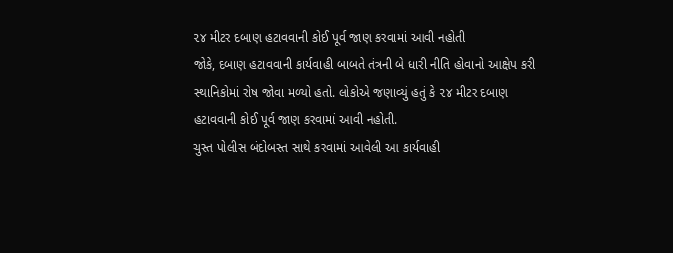૨૪ મીટર દબાણ હટાવવાની કોઈ પૂર્વ જાણ કરવામાં આવી નહોતી
જોકે, દબાણ હટાવવાની કાર્યવાહી બાબતે તંત્રની બે ધારી નીતિ હોવાનો આક્ષેપ કરી સ્થાનિકોમાં રોષ જોવા મળ્યો હતો. લોકોએ જણાવ્યું હતું કે ૨૪ મીટર દબાણ હટાવવાની કોઈ પૂર્વ જાણ કરવામાં આવી નહોતી.
ચુસ્ત પોલીસ બંદોબસ્ત સાથે કરવામાં આવેલી આ કાર્યવાહી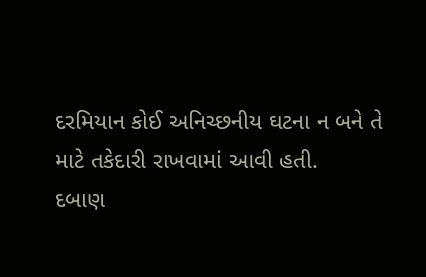દરમિયાન કોઈ અનિચ્છનીય ઘટના ન બને તે માટે તકેદારી રાખવામાં આવી હતી.
દબાણ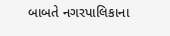બાબતે નગરપાલિકાના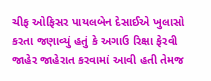ચીફ ઓફિસર પાયલબેન દેસાઈએ ખુલાસો કરતા જણાવ્યું હતું કે અગાઉ રિક્ષા ફેરવી જાહેર જાહેરાત કરવામાં આવી હતી તેમજ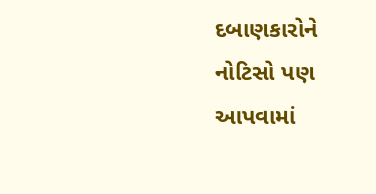દબાણકારોને નોટિસો પણ આપવામાં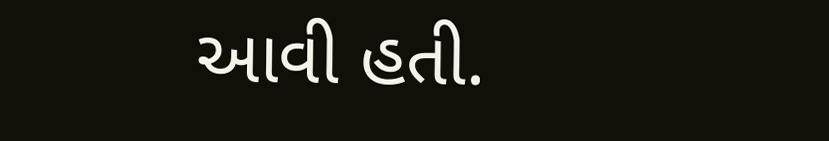આવી હતી.